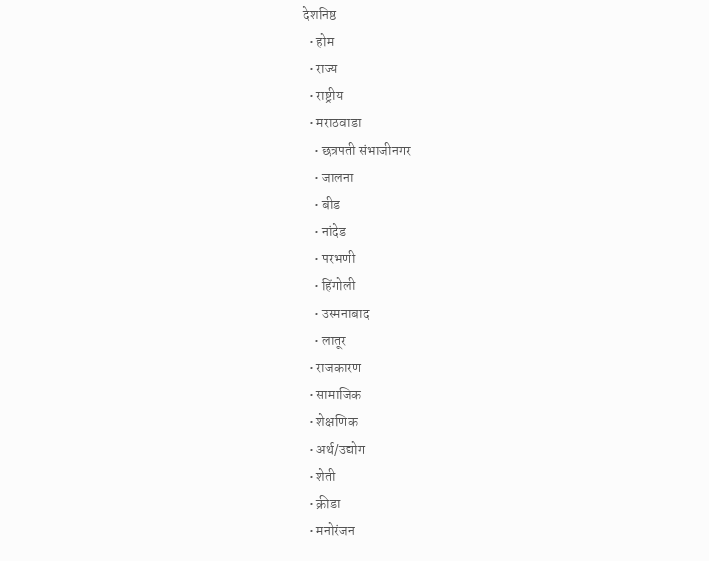देशनिष्ठ
  • होम
  • राज्य
  • राष्ट्रीय
  • मराठवाडा
    • छत्रपती संभाजीनगर
    • जालना
    • बीड
    • नांदेड
    • परभणी
    • हिंगोली
    • उस्मनाबाद
    • लातूर
  • राजकारण
  • सामाजिक
  • शेक्षणिक
  • अर्थ/उद्योग
  • शेती
  • क्रीडा
  • मनोरंजन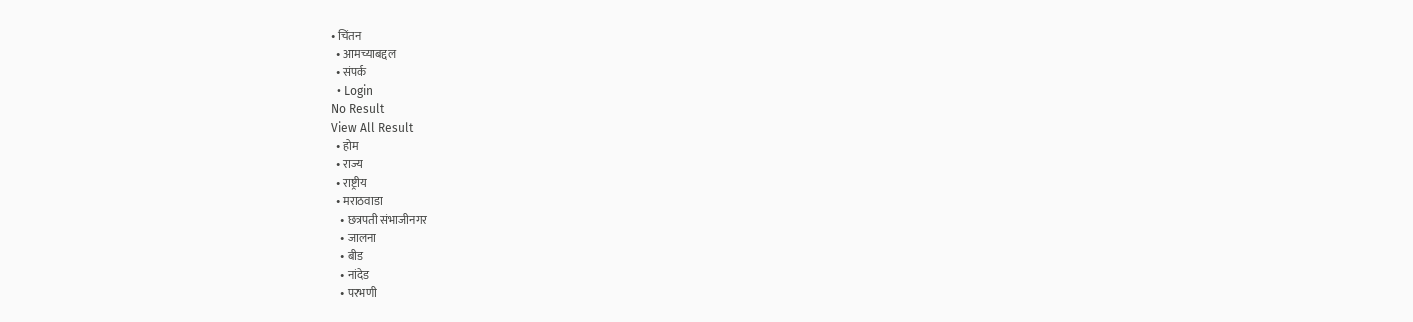• चिंतन
  • आमच्याबद्दल
  • संपर्क
  • Login
No Result
View All Result
  • होम
  • राज्य
  • राष्ट्रीय
  • मराठवाडा
    • छत्रपती संभाजीनगर
    • जालना
    • बीड
    • नांदेड
    • परभणी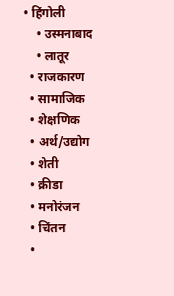• हिंगोली
    • उस्मनाबाद
    • लातूर
  • राजकारण
  • सामाजिक
  • शेक्षणिक
  • अर्थ/उद्योग
  • शेती
  • क्रीडा
  • मनोरंजन
  • चिंतन
  •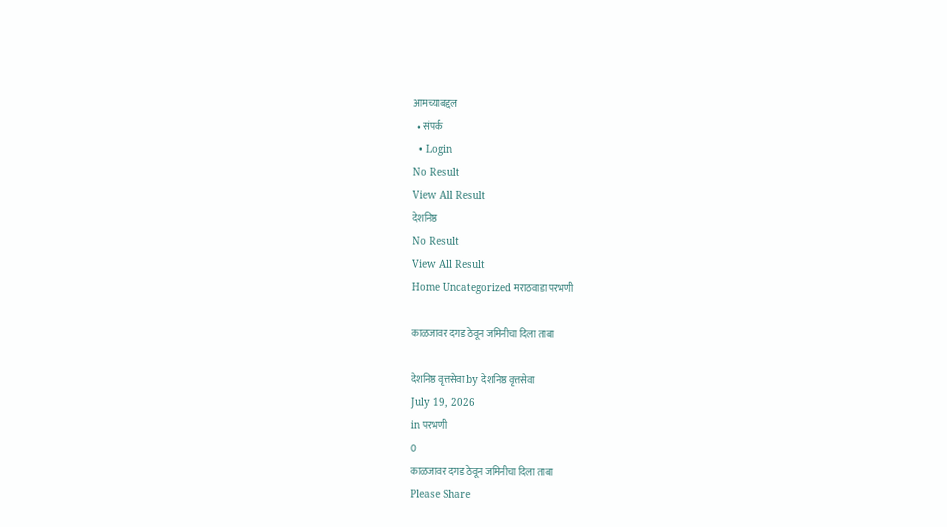आमच्याबद्दल
  • संपर्क
  • Login
No Result
View All Result
देशनिष्ठ
No Result
View All Result
Home Uncategorized मराठवाडा परभणी

काळजावर दगड ठेवून जमिनीचा दिला ताबा

देशनिष्ठ वृत्तसेवा by देशनिष्ठ वृत्तसेवा
July 19, 2026
in परभणी
0
काळजावर दगड ठेवून जमिनीचा दिला ताबा
Please Share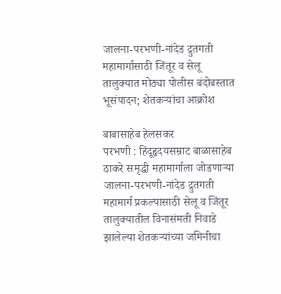जालना-परभणी-नांदेड द्रुतगती महामार्गासाठी जिंतूर व सेलू तालुक्यात मोठ्या पोलीस बंदोबस्तात भूसंपादन; शेतकऱ्यांचा आक्रोश

बाबासाहेब हेलसकर
परभणी : हिंदूहृदयसम्राट बाळासाहेब ठाकरे समृद्धी महामार्गाला जोडणाऱ्या जालना-परभणी-नांदेड द्रुतगती महामार्ग प्रकल्पासाठी सेलू व जिंतूर तालुक्यातील विनासंमती निवाडे झालेल्या शेतकऱ्यांच्या जमिनीचा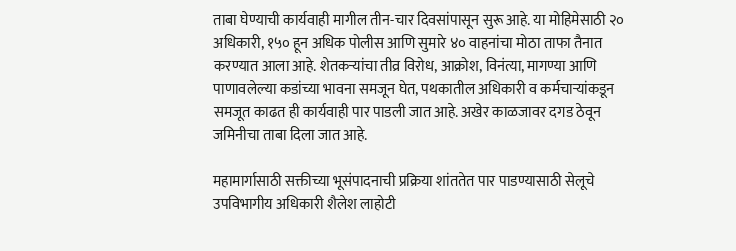ताबा घेण्याची कार्यवाही मागील तीन-चार दिवसांपासून सुरू आहे. या मोहिमेसाठी २० अधिकारी, १५० हून अधिक पोलीस आणि सुमारे ४० वाहनांचा मोठा ताफा तैनात करण्यात आला आहे. शेतकऱ्यांचा तीव्र विरोध, आक्रोश, विनंत्या, मागण्या आणि पाणावलेल्या कडांच्या भावना समजून घेत, पथकातील अधिकारी व कर्मचाऱ्यांकडून समजूत काढत ही कार्यवाही पार पाडली जात आहे. अखेर काळजावर दगड ठेवून जमिनीचा ताबा दिला जात आहे.

महामार्गासाठी सक्तीच्या भूसंपादनाची प्रक्रिया शांततेत पार पाडण्यासाठी सेलूचे उपविभागीय अधिकारी शैलेश लाहोटी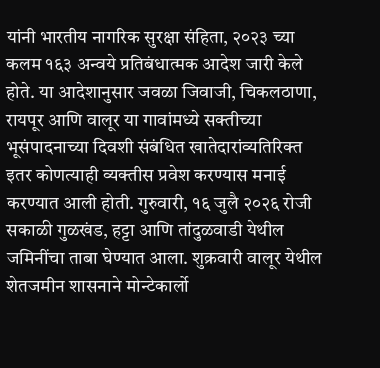यांनी भारतीय नागरिक सुरक्षा संहिता, २०२३ च्या कलम १६३ अन्वये प्रतिबंधात्मक आदेश जारी केले होते. या आदेशानुसार जवळा जिवाजी, चिकलठाणा, रायपूर आणि वालूर या गावांमध्ये सक्तीच्या भूसंपादनाच्या दिवशी संबंधित खातेदारांव्यतिरिक्त इतर कोणत्याही व्यक्तीस प्रवेश करण्यास मनाई करण्यात आली होती. गुरुवारी, १६ जुलै २०२६ रोजी सकाळी गुळखंड, हट्टा आणि तांदुळवाडी येथील जमिनींचा ताबा घेण्यात आला. शुक्रवारी वालूर येथील शेतजमीन शासनाने मोन्टेकार्लो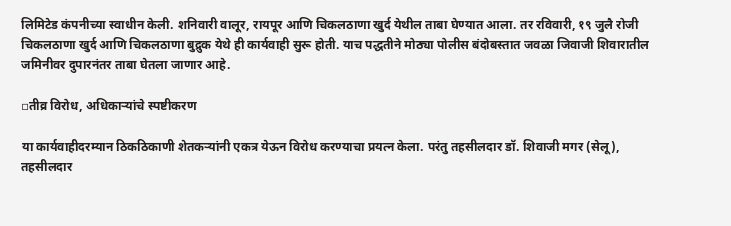लिमिटेड कंपनीच्या स्वाधीन केली. शनिवारी वालूर, रायपूर आणि चिकलठाणा खुर्द येथील ताबा घेण्यात आला. तर रविवारी, १९ जुलै रोजी चिकलठाणा खुर्द आणि चिकलठाणा बुद्रुक येथे ही कार्यवाही सुरू होती. याच पद्धतीने मोठ्या पोलीस बंदोबस्तात जवळा जिवाजी शिवारातील जमिनीवर दुपारनंतर ताबा घेतला जाणार आहे.

▫तीव्र विरोध, अधिकाऱ्यांचे स्पष्टीकरण

या कार्यवाहीदरम्यान ठिकठिकाणी शेतकऱ्यांनी एकत्र येऊन विरोध करण्याचा प्रयत्न केला. परंतु तहसीलदार डॉ. शिवाजी मगर (सेलू), तहसीलदार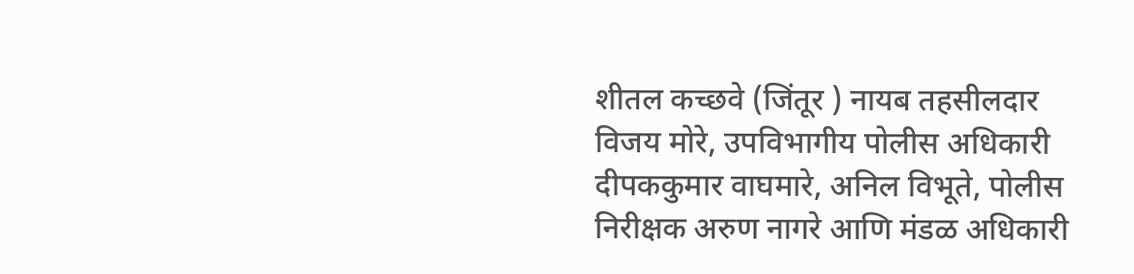शीतल कच्छवे (जिंतूर ) नायब तहसीलदार विजय मोरे, उपविभागीय पोलीस अधिकारी दीपककुमार वाघमारे, अनिल विभूते, पोलीस निरीक्षक अरुण नागरे आणि मंडळ अधिकारी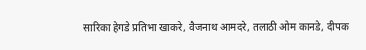सारिका हेगडे प्रतिभा खाकरे, वैजनाथ आमदरे, तलाठी ओम कानडे, दीपक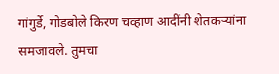गांगुर्डे, गोडबोले किरण चव्हाण आदींनी शेतकऱ्यांना समजावले. तुमचा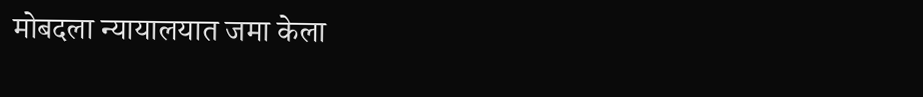मोबदला न्यायालयात जमा केला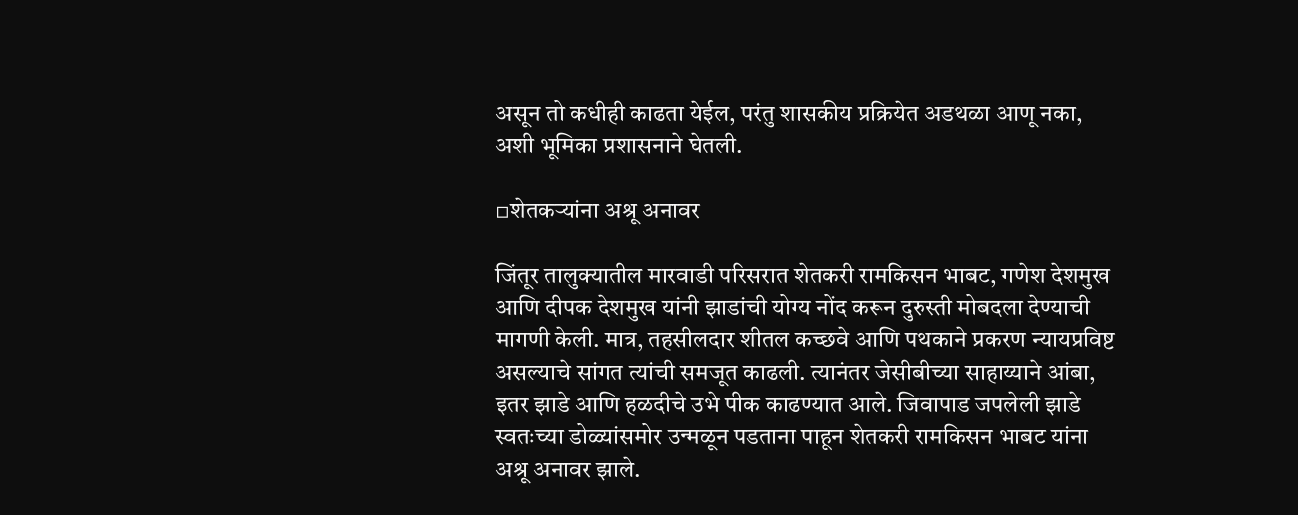असून तो कधीही काढता येईल, परंतु शासकीय प्रक्रियेत अडथळा आणू नका, अशी भूमिका प्रशासनाने घेतली.

▫शेतकऱ्यांना अश्रू अनावर

जिंतूर तालुक्यातील मारवाडी परिसरात शेतकरी रामकिसन भाबट, गणेश देशमुख आणि दीपक देशमुख यांनी झाडांची योग्य नोंद करून दुरुस्ती मोबदला देण्याची मागणी केली. मात्र, तहसीलदार शीतल कच्छवे आणि पथकाने प्रकरण न्यायप्रविष्ट असल्याचे सांगत त्यांची समजूत काढली. त्यानंतर जेसीबीच्या साहाय्याने आंबा, इतर झाडे आणि हळदीचे उभे पीक काढण्यात आले. जिवापाड जपलेली झाडे स्वतःच्या डोळ्यांसमोर उन्मळून पडताना पाहून शेतकरी रामकिसन भाबट यांना अश्रू अनावर झाले.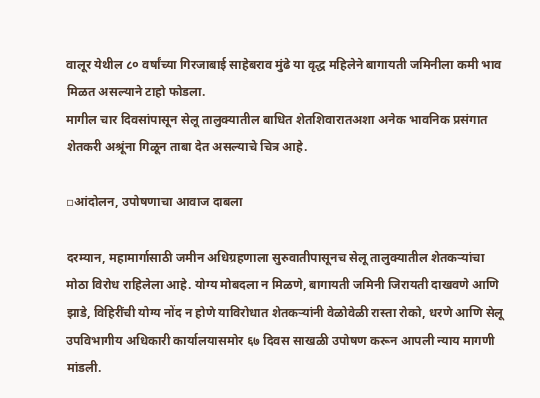वालूर येथील ८० वर्षांच्या गिरजाबाई साहेबराव मुंढे या वृद्ध महिलेने बागायती जमिनीला कमी भाव मिळत असल्याने टाहो फोडला.
मागील चार दिवसांपासून सेलू तालुक्यातील बाधित शेतशिवारातअशा अनेक भावनिक प्रसंगात शेतकरी अश्रूंना गिळून ताबा देत असल्याचे चित्र आहे.

▫आंदोलन, उपोषणाचा आवाज दाबला

दरम्यान, महामार्गासाठी जमीन अधिग्रहणाला सुरुवातीपासूनच सेलू तालुक्यातील शेतकऱ्यांचा मोठा विरोध राहिलेला आहे. योग्य मोबदला न मिळणे, बागायती जमिनी जिरायती दाखवणे आणि झाडे, विहिरींची योग्य नोंद न होणे याविरोधात शेतकऱ्यांनी वेळोवेळी रास्ता रोको, धरणे आणि सेलू उपविभागीय अधिकारी कार्यालयासमोर ६७ दिवस साखळी उपोषण करून आपली न्याय मागणी मांडली.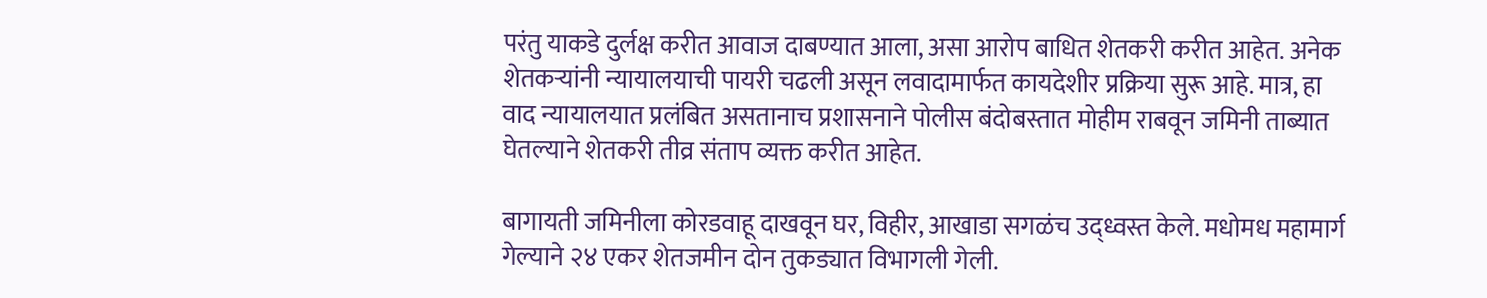परंतु याकडे दुर्लक्ष करीत आवाज दाबण्यात आला, असा आरोप बाधित शेतकरी करीत आहेत. अनेक शेतकऱ्यांनी न्यायालयाची पायरी चढली असून लवादामार्फत कायदेशीर प्रक्रिया सुरू आहे. मात्र, हा वाद न्यायालयात प्रलंबित असतानाच प्रशासनाने पोलीस बंदोबस्तात मोहीम राबवून जमिनी ताब्यात घेतल्याने शेतकरी तीव्र संताप व्यक्त करीत आहेत.

बागायती जमिनीला कोरडवाहू दाखवून घर, विहीर, आखाडा सगळंच उद्ध्वस्त केले. मधोमध महामार्ग गेल्याने २४ एकर शेतजमीन दोन तुकड्यात विभागली गेली.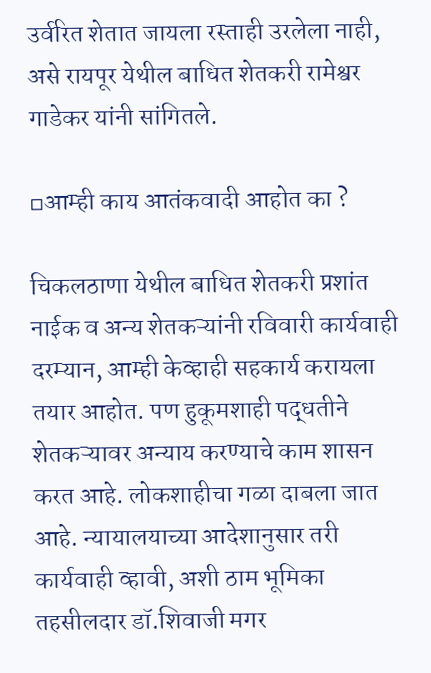उर्वरित शेतात जायला रस्ताही उरलेला नाही, असे रायपूर येथील बाधित शेतकरी रामेश्वर गाडेकर यांनी सांगितले.

▫आम्ही काय आतंकवादी आहोत का ?

चिकलठाणा येथील बाधित शेतकरी प्रशांत नाईक व अन्य शेतकऱ्यांनी रविवारी कार्यवाही दरम्यान, आम्ही केव्हाही सहकार्य करायला तयार आहोत. पण हुकूमशाही पद्धतीने शेतकऱ्यावर अन्याय करण्याचे काम शासन करत आहे. लोकशाहीचा गळा दाबला जात आहे. न्यायालयाच्या आदेशानुसार तरी कार्यवाही व्हावी, अशी ठाम भूमिका तहसीलदार डॉ.शिवाजी मगर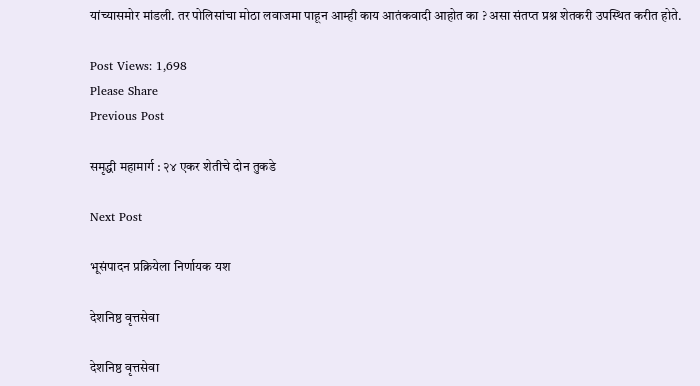यांच्यासमोर मांडली. तर पोलिसांचा मोठा लवाजमा पाहून आम्ही काय आतंकवादी आहोत का ? असा संतप्त प्रश्न शेतकरी उपस्थित करीत होते.

Post Views: 1,698
Please Share
Previous Post

समृद्धी महामार्ग : २४ एकर शेतीचे दोन तुकडे

Next Post

भूसंपादन प्रक्रियेला निर्णायक यश

देशनिष्ठ वृत्तसेवा

देशनिष्ठ वृत्तसेवा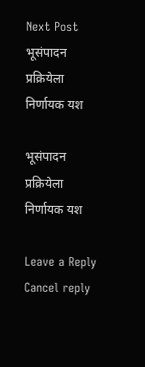Next Post
भूसंपादन प्रक्रियेला निर्णायक यश

भूसंपादन प्रक्रियेला निर्णायक यश

Leave a Reply Cancel reply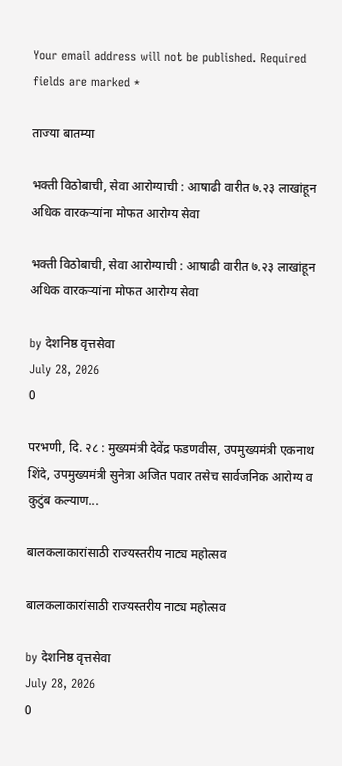Your email address will not be published. Required fields are marked *

ताज्या बातम्या

भक्ती विठोबाची, सेवा आरोग्याची : आषाढी वारीत ७.२३ लाखांहून अधिक वारकऱ्यांना मोफत आरोग्य सेवा

भक्ती विठोबाची, सेवा आरोग्याची : आषाढी वारीत ७.२३ लाखांहून अधिक वारकऱ्यांना मोफत आरोग्य सेवा

by देशनिष्ठ वृत्तसेवा
July 28, 2026
0

परभणी, दि. २८ : मुख्यमंत्री देवेंद्र फडणवीस, उपमुख्यमंत्री एकनाथ शिंदे, उपमुख्यमंत्री सुनेत्रा अजित पवार तसेच सार्वजनिक आरोग्य व कुटुंब कल्याण...

बालकलाकारांसाठी राज्यस्तरीय नाट्य महोत्सव

बालकलाकारांसाठी राज्यस्तरीय नाट्य महोत्सव

by देशनिष्ठ वृत्तसेवा
July 28, 2026
0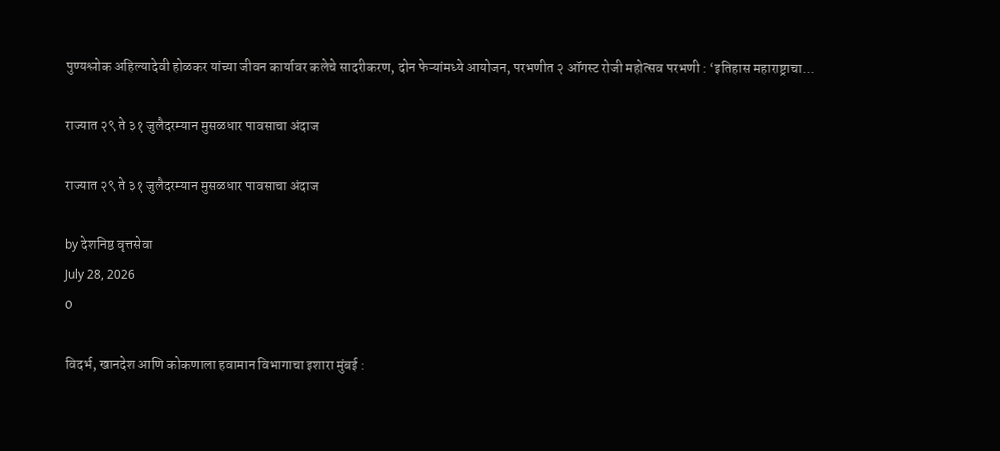पुण्यश्लोक अहिल्यादेवी होळकर यांच्या जीवन कार्यावर कलेचे सादरीकरण, दोन फेऱ्यांमध्ये आयोजन, परभणीत २ ऑगस्ट रोजी महोत्सव परभणी : ‘इतिहास महाराष्ट्राचा...

राज्यात २९ ते ३१ जुलैदरम्यान मुसळधार पावसाचा अंदाज

राज्यात २९ ते ३१ जुलैदरम्यान मुसळधार पावसाचा अंदाज

by देशनिष्ठ वृत्तसेवा
July 28, 2026
0

विदर्भ, खानदेश आणि कोकणाला हवामान विभागाचा इशारा मुंबई :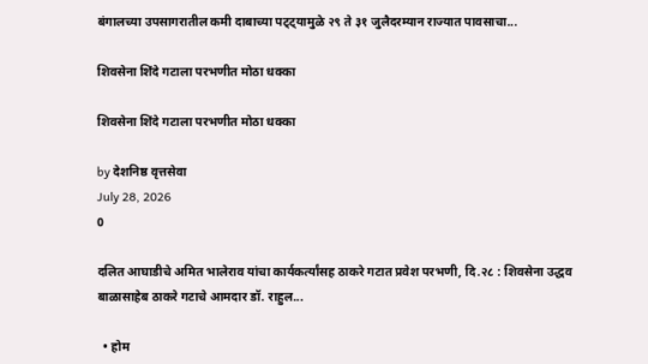बंगालच्या उपसागरातील कमी दाबाच्या पट्ट्यामुळे २९ ते ३१ जुलैदरम्यान राज्यात पावसाचा...

शिवसेना शिंदे गटाला परभणीत मोठा धक्का

शिवसेना शिंदे गटाला परभणीत मोठा धक्का

by देशनिष्ठ वृत्तसेवा
July 28, 2026
0

दलित आघाडीचे अमित भालेराव यांचा कार्यकर्त्यांसह ठाकरे गटात प्रवेश परभणी, दि.२८ : शिवसेना उद्धव बाळासाहेब ठाकरे गटाचे आमदार डॉ. राहुल...

  • होम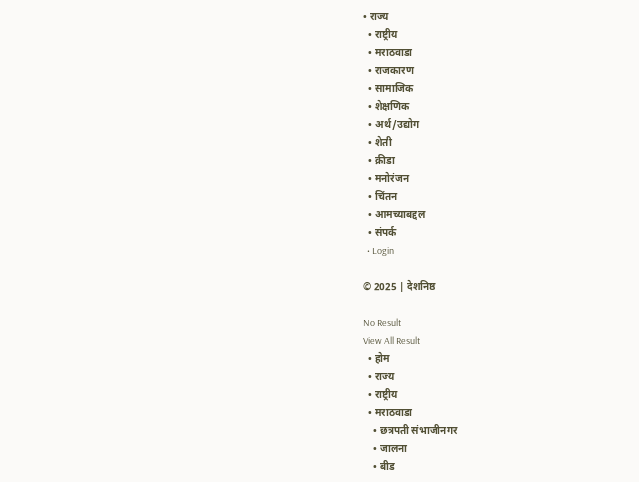• राज्य
  • राष्ट्रीय
  • मराठवाडा
  • राजकारण
  • सामाजिक
  • शेक्षणिक
  • अर्थ/उद्योग
  • शेती
  • क्रीडा
  • मनोरंजन
  • चिंतन
  • आमच्याबद्दल
  • संपर्क
  • Login

© 2025 | देशनिष्ठ

No Result
View All Result
  • होम
  • राज्य
  • राष्ट्रीय
  • मराठवाडा
    • छत्रपती संभाजीनगर
    • जालना
    • बीड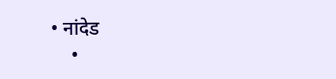• नांदेड
    •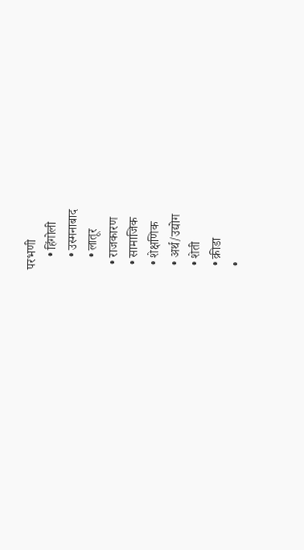परभणी
    • हिंगोली
    • उस्मनाबाद
    • लातूर
  • राजकारण
  • सामाजिक
  • शेक्षणिक
  • अर्थ/उद्योग
  • शेती
  • क्रीडा
  •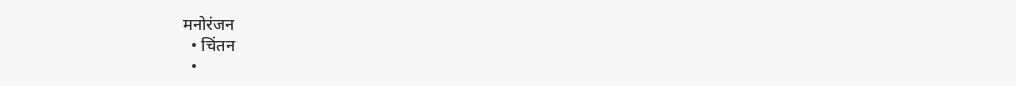मनोरंजन
  • चिंतन
  •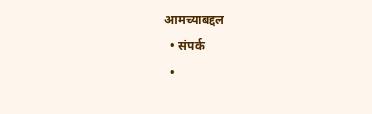आमच्याबद्दल
  • संपर्क
  •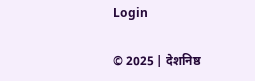Login

© 2025 | देशनिष्ठ